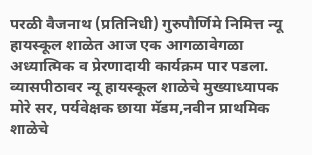परळी वैजनाथ (प्रतिनिधी) गुरुपौर्णिमे निमित्त न्यू हायस्कूल शाळेत आज एक आगळावेगळा अध्यात्मिक व प्रेरणादायी कार्यक्रम पार पडला.
व्यासपीठावर न्यू हायस्कूल शाळेचे मुख्याध्यापक मोरे सर, पर्यवेक्षक छाया मॅडम,नवीन प्राथमिक शाळेचे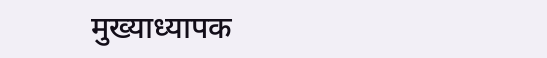मुख्याध्यापक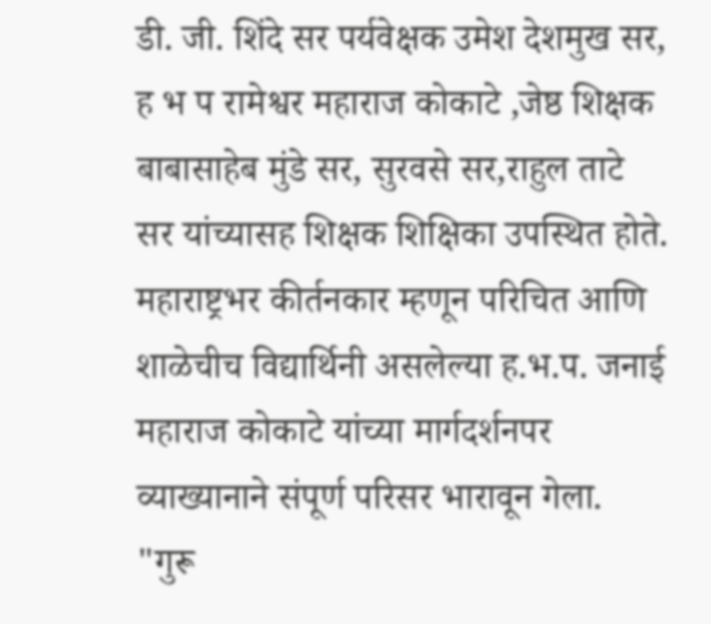डी. जी. शिंदे सर पर्यवेक्षक उमेश देशमुख सर, ह भ प रामेश्वर महाराज कोकाटे ,जेष्ठ शिक्षक बाबासाहेब मुंडे सर, सुरवसे सर,राहुल ताटे सर यांच्यासह शिक्षक शिक्षिका उपस्थित होते.
महाराष्ट्रभर कीर्तनकार म्हणून परिचित आणि शाळेचीच विद्यार्थिनी असलेल्या ह.भ.प. जनाई महाराज कोकाटे यांच्या मार्गदर्शनपर व्याख्यानाने संपूर्ण परिसर भारावून गेला.
"गुरू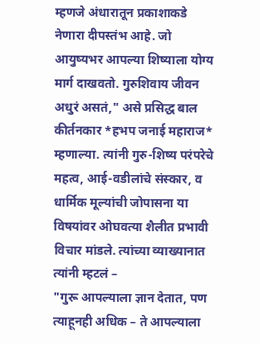म्हणजे अंधारातून प्रकाशाकडे नेणारा दीपस्तंभ आहे. जो आयुष्यभर आपल्या शिष्याला योग्य मार्ग दाखवतो. गुरुशिवाय जीवन अधुरं असतं," असे प्रसिद्ध बाल कीर्तनकार *हभप जनाई महाराज* म्हणाल्या. त्यांनी गुरु-शिष्य परंपरेचे महत्व, आई-वडीलांचे संस्कार, व धार्मिक मूल्यांची जोपासना या विषयांवर ओघवत्या शैलीत प्रभावी विचार मांडले. त्यांच्या व्याख्यानात त्यांनी म्हटलं –
"गुरू आपल्याला ज्ञान देतात, पण त्याहूनही अधिक – ते आपल्याला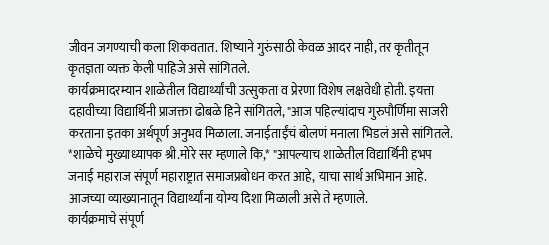जीवन जगण्याची कला शिकवतात. शिष्याने गुरुंसाठी केवळ आदर नाही, तर कृतीतून कृतज्ञता व्यक्त केली पाहिजे असे सांगितले.
कार्यक्रमादरम्यान शाळेतील विद्यार्थ्यांची उत्सुकता व प्रेरणा विशेष लक्षवेधी होती. इयत्ता दहावीच्या विद्यार्थिनी प्राजक्ता ढोबळे हिने सांगितले, "आज पहिल्यांदाच गुरुपौर्णिमा साजरी करताना इतका अर्थपूर्ण अनुभव मिळाला. जनाईताईंचं बोलणं मनाला भिडलं असे सांगितले.
*शाळेचे मुख्याध्यापक श्री.मोरे सर म्हणाले कि,* "आपल्याच शाळेतील विद्यार्थिनी हभप जनाई महाराज संपूर्ण महाराष्ट्रात समाजप्रबोधन करत आहे, याचा सार्थ अभिमान आहे. आजच्या व्याख्यानातून विद्यार्थ्यांना योग्य दिशा मिळाली असे ते म्हणाले.
कार्यक्रमाचे संपूर्ण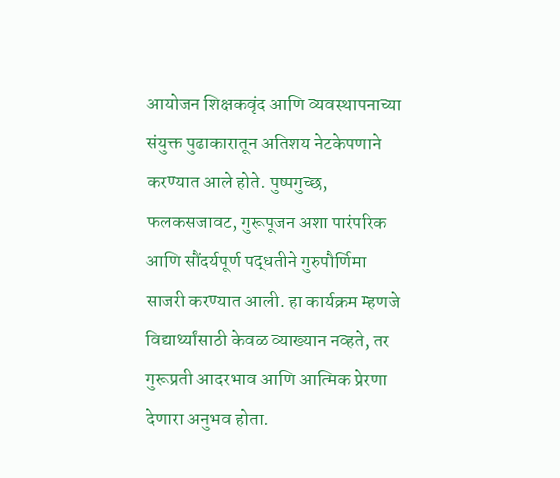आयोजन शिक्षकवृंद आणि व्यवस्थापनाच्या संयुक्त पुढाकारातून अतिशय नेटकेपणाने करण्यात आले होते. पुष्पगुच्छ, फलकसजावट, गुरूपूजन अशा पारंपरिक आणि सौंदर्यपूर्ण पद्धतीने गुरुपौर्णिमा साजरी करण्यात आली. हा कार्यक्रम म्हणजे विद्यार्थ्यांसाठी केवळ व्याख्यान नव्हते, तर गुरूप्रती आदरभाव आणि आत्मिक प्रेरणा देणारा अनुभव होता.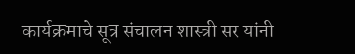कार्यक्रमाचे सूत्र संचालन शास्त्री सर यांनी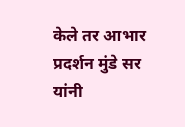केले तर आभार प्रदर्शन मुंडे सर यांनी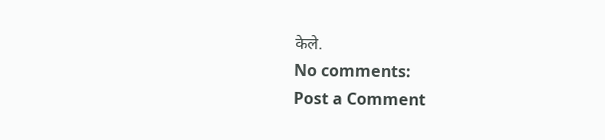केले.
No comments:
Post a Comment